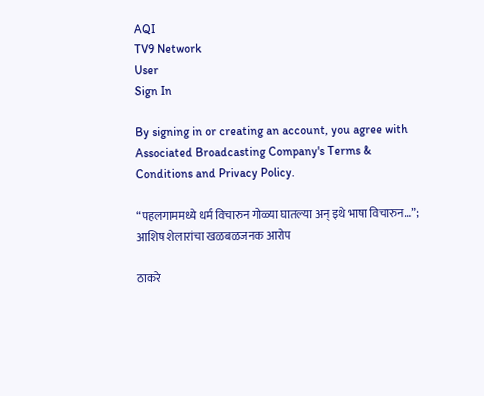AQI
TV9 Network
User
Sign In

By signing in or creating an account, you agree with Associated Broadcasting Company's Terms & Conditions and Privacy Policy.

“पहलगाममध्ये धर्म विचारुन गोळ्या घातल्या अन् इथे भाषा विचारुन…”; आशिष शेलारांचा खळबळजनक आरोप

ठाकरे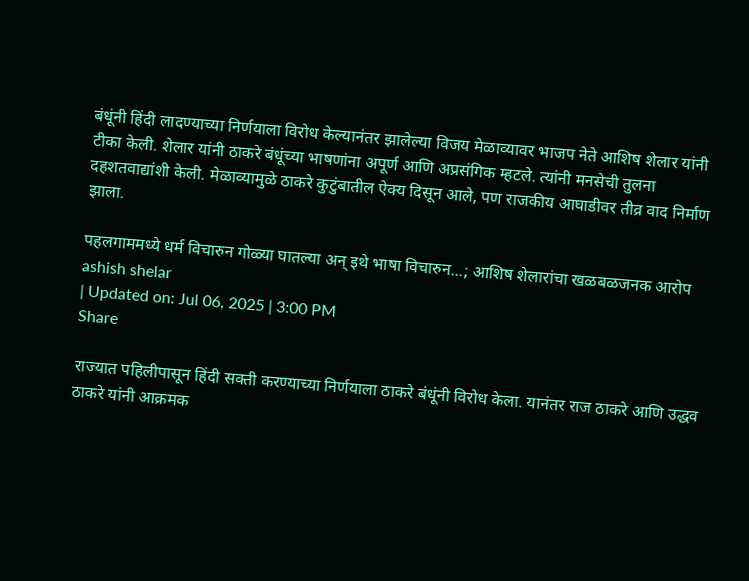बंधूंनी हिंदी लादण्याच्या निर्णयाला विरोध केल्यानंतर झालेल्या विजय मेळाव्यावर भाजप नेते आशिष शेलार यांनी टीका केली. शेलार यांनी ठाकरे बंधूंच्या भाषणांना अपूर्ण आणि अप्रसंगिक म्हटले. त्यांनी मनसेची तुलना दहशतवाद्यांशी केली. मेळाव्यामुळे ठाकरे कुटुंबातील ऐक्य दिसून आले, पण राजकीय आघाडीवर तीव्र वाद निर्माण झाला.

पहलगाममध्ये धर्म विचारुन गोळ्या घातल्या अन् इथे भाषा विचारुन...; आशिष शेलारांचा खळबळजनक आरोप
ashish shelar
| Updated on: Jul 06, 2025 | 3:00 PM
Share

राज्यात पहिलीपासून हिंदी सक्ती करण्याच्या निर्णयाला ठाकरे बंधूंनी विरोध केला. यानंतर राज ठाकरे आणि उद्धव ठाकरे यांनी आक्रमक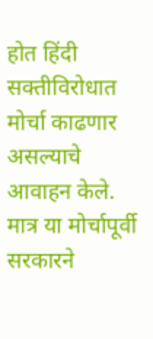होत हिंदी सक्तीविरोधात मोर्चा काढणार असल्याचे आवाहन केले. मात्र या मोर्चापूर्वी सरकारने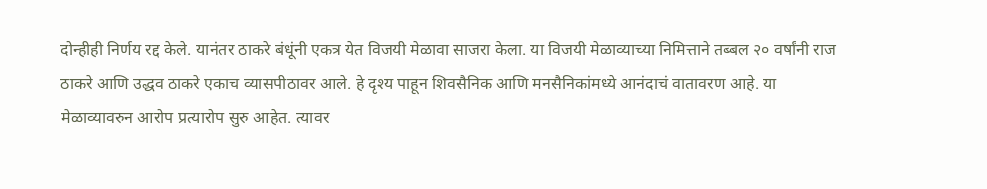दोन्हीही निर्णय रद्द केले. यानंतर ठाकरे बंधूंनी एकत्र येत विजयी मेळावा साजरा केला. या विजयी मेळाव्याच्या निमित्ताने तब्बल २० वर्षांनी राज ठाकरे आणि उद्धव ठाकरे एकाच व्यासपीठावर आले. हे दृश्य पाहून शिवसैनिक आणि मनसैनिकांमध्ये आनंदाचं वातावरण आहे. या मेळाव्यावरुन आरोप प्रत्यारोप सुरु आहेत. त्यावर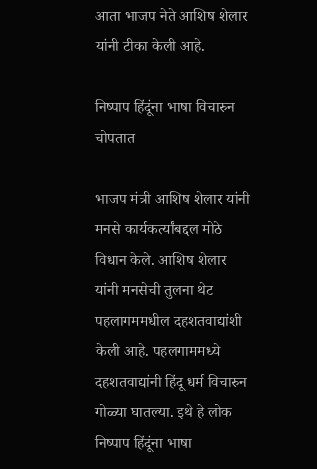आता भाजप नेते आशिष शेलार यांनी टीका केली आहे.

निष्पाप हिंदूंना भाषा विचारुन चोपतात

भाजप मंत्री आशिष शेलार यांनी मनसे कार्यकर्त्यांबद्दल मोठे विधान केले. आशिष शेलार यांनी मनसेची तुलना थेट पहलागममधील दहशतवाद्यांशी केली आहे. पहलगाममध्ये दहशतवाद्यांनी हिंदू धर्म विचारुन गोळ्या घातल्या. इथे हे लोक निष्पाप हिंदूंना भाषा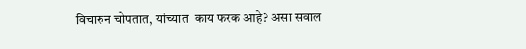विचारुन चोपतात, यांच्यात  काय फरक आहे? असा सवाल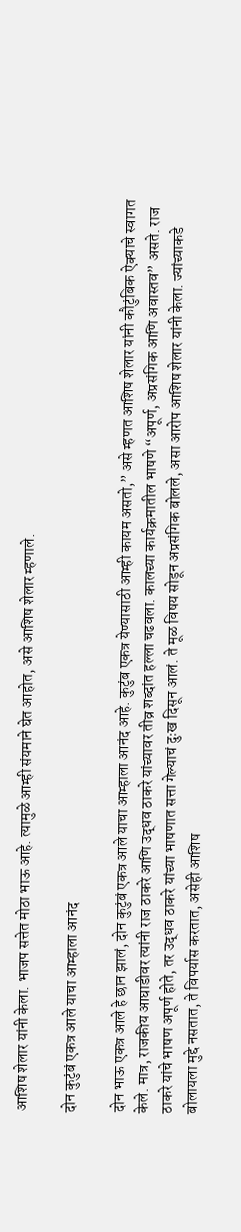आशिष शेलार यांनी केला. भाजप सत्तेत मोठा भाऊ आहे. त्यामुळे आम्ही संयमाने घेत आहोत, असे आशिष शेलार म्हणाले.

दोन कुटुंबं एकत्र आले याचा आम्हाला आनंद

दोन भाऊ एकत्र आले हे छान झालं, दोन कुटुंबं एकत्र आले याचा आम्हाला आनंद आहे. कुटुंब एकत्र येण्यासाठी आम्ही कायम असतो,” असे म्हणत आशिष शेलार यांनी कौटुंबिक ऐक्याचे स्वागत केले. मात्र, राजकीय आघाडीवर त्यांनी राज ठाकरे आणि उद्धव ठाकरे यांच्यावर तीव्र शब्दांत हल्ला चढवला. कालच्या कार्यक्रमातील भाषणे “अपूर्ण, अप्रसंगिक आणि अवास्तव” असते. राज ठाकरे यांचे भाषण अपूर्ण होते, तर उद्धव ठाकरे यांच्या भाषणात सत्ता गेल्याचं दुःख दिसून आलं. ते मूळ विषय सोडून अप्रसंगिक बोलले, असा आरोप आशिष शेलार यांनी केला. ज्यांच्याकडे बोलायला मुद्दे नसतात, ते विपर्यास करतात, असेही आशिष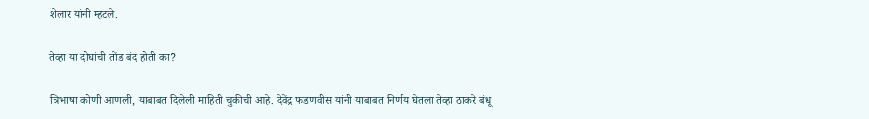शेलार यांनी म्हटले.

तेव्हा या दोघांची तोंड बंद होती का?

त्रिभाषा कोणी आणली, याबाबत दिलेली माहिती चुकीची आहे. देवेंद्र फडणवीस यांनी याबाबत निर्णय घेतला तेव्हा ठाकरे बंधू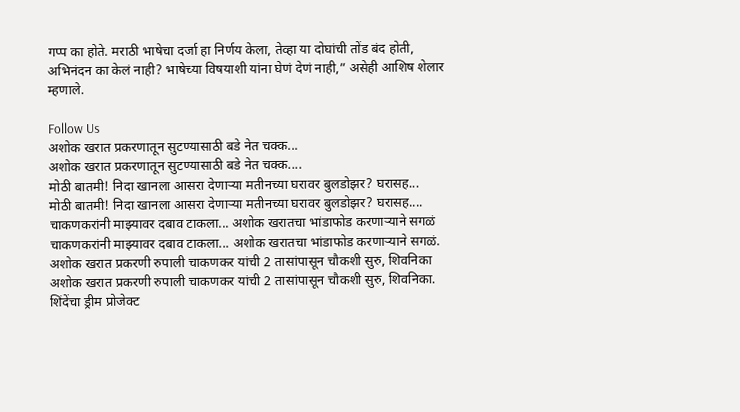गप्प का होते. मराठी भाषेचा दर्जा हा निर्णय केला, तेव्हा या दोघांची तोंड बंद होती, अभिनंदन का केलं नाही? भाषेच्या विषयाशी यांना घेणं देणं नाही,” असेही आशिष शेलार म्हणाले.

Follow Us
अशोक खरात प्रकरणातून सुटण्यासाठी बडे नेत चक्क...
अशोक खरात प्रकरणातून सुटण्यासाठी बडे नेत चक्क....
मोठी बातमी! निदा खानला आसरा देणाऱ्या मतीनच्या घरावर बुलडोझर? घरासह...
मोठी बातमी! निदा खानला आसरा देणाऱ्या मतीनच्या घरावर बुलडोझर? घरासह....
चाकणकरांनी माझ्यावर दबाव टाकला... अशोक खरातचा भांडाफोड करणाऱ्याने सगळं
चाकणकरांनी माझ्यावर दबाव टाकला... अशोक खरातचा भांडाफोड करणाऱ्याने सगळं.
अशोक खरात प्रकरणी रुपाली चाकणकर यांची 2 तासांपासून चौकशी सुरु, शिवनिका
अशोक खरात प्रकरणी रुपाली चाकणकर यांची 2 तासांपासून चौकशी सुरु, शिवनिका.
शिंदेंचा ड्रीम प्रोजेक्ट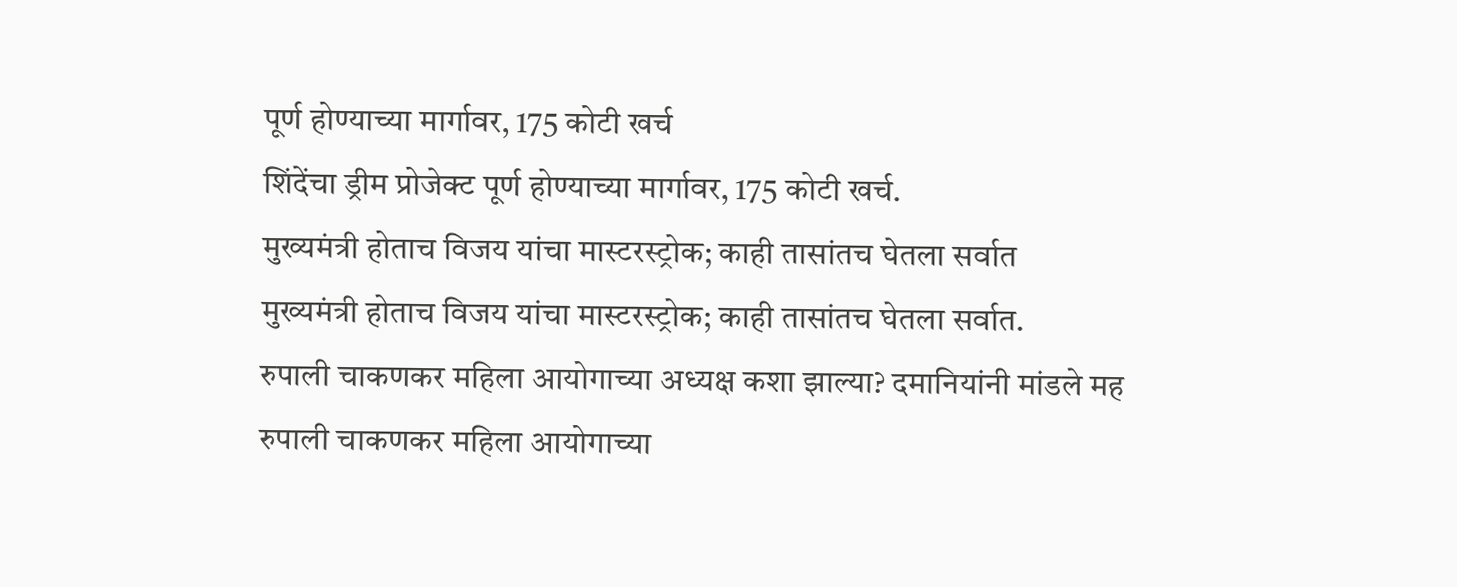पूर्ण होण्याच्या मार्गावर, 175 कोटी खर्च
शिंदेंचा ड्रीम प्रोजेक्ट पूर्ण होण्याच्या मार्गावर, 175 कोटी खर्च.
मुख्यमंत्री होताच विजय यांचा मास्टरस्ट्रोक; काही तासांतच घेतला सर्वात
मुख्यमंत्री होताच विजय यांचा मास्टरस्ट्रोक; काही तासांतच घेतला सर्वात.
रुपाली चाकणकर महिला आयोगाच्या अध्यक्ष कशा झाल्या? दमानियांनी मांडले मह
रुपाली चाकणकर महिला आयोगाच्या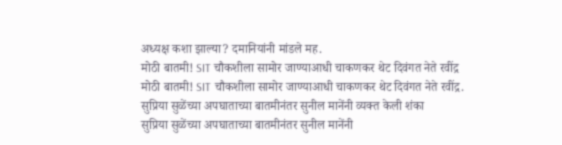अध्यक्ष कशा झाल्या? दमानियांनी मांडले मह.
मोठी बातमी! SIT चौकशीला सामोर जाण्याआधी चाकणकर थेट दिवंगत नेते रवींद्र
मोठी बातमी! SIT चौकशीला सामोर जाण्याआधी चाकणकर थेट दिवंगत नेते रवींद्र.
सुप्रिया सुळेंच्या अपघाताच्या बातमीनंतर सुनील मानेंनी व्यक्त केली शंका
सुप्रिया सुळेंच्या अपघाताच्या बातमीनंतर सुनील मानेंनी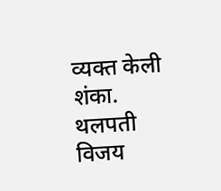व्यक्त केली शंका.
थलपती विजय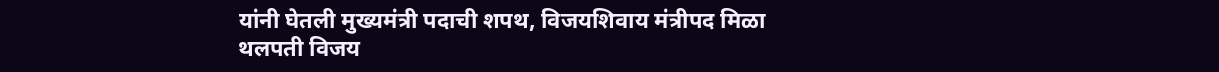यांनी घेतली मुख्यमंत्री पदाची शपथ, विजयशिवाय मंत्रीपद मिळा
थलपती विजय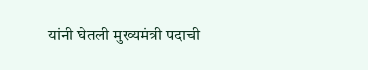यांनी घेतली मुख्यमंत्री पदाची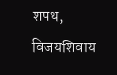शपथ, विजयशिवाय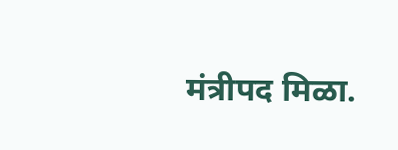मंत्रीपद मिळा.